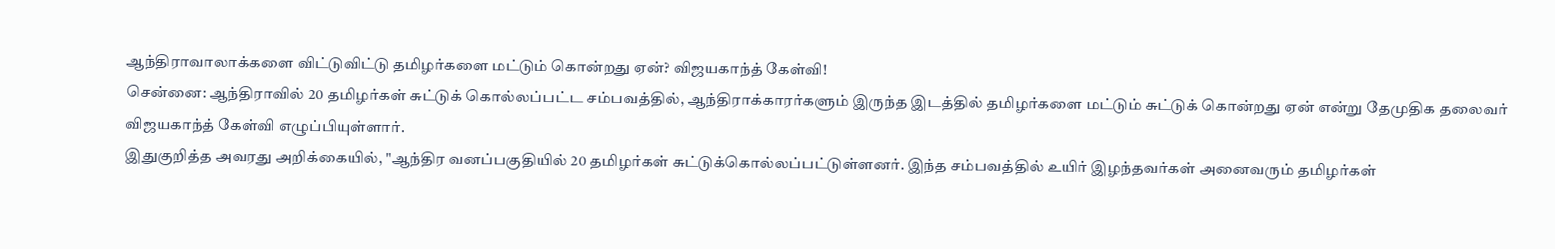ஆந்திராவாலாக்களை விட்டுவிட்டு தமிழர்களை மட்டும் கொன்றது ஏன்? விஜயகாந்த் கேள்வி!
சென்னை: ஆந்திராவில் 20 தமிழர்கள் சுட்டுக் கொல்லப்பட்ட சம்பவத்தில், ஆந்திராக்காரர்களும் இருந்த இடத்தில் தமிழர்களை மட்டும் சுட்டுக் கொன்றது ஏன் என்று தேமுதிக தலைவர் விஜயகாந்த் கேள்வி எழுப்பியுள்ளார்.
இதுகுறித்த அவரது அறிக்கையில், "ஆந்திர வனப்பகுதியில் 20 தமிழர்கள் சுட்டுக்கொல்லப்பட்டுள்ளனர். இந்த சம்பவத்தில் உயிர் இழந்தவர்கள் அனைவரும் தமிழர்கள்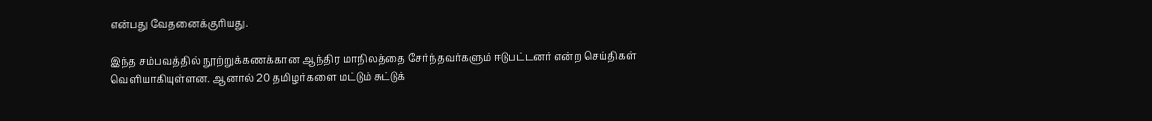என்பது வேதனைக்குரியது.

இந்த சம்பவத்தில் நூற்றுக்கணக்கான ஆந்திர மாநிலத்தை சேர்ந்தவர்களும் ஈடுபட்டனர் என்ற செய்திகள் வெளியாகியுள்ளன. ஆனால் 20 தமிழர்களை மட்டும் சுட்டுக்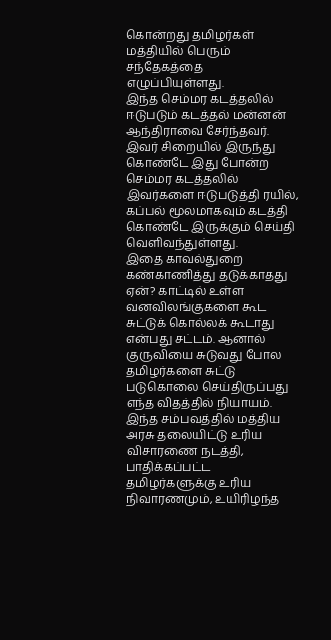கொன்றது தமிழர்கள் மத்தியில் பெரும் சந்தேகத்தை எழுப்பியுள்ளது.
இந்த செம்மர கடத்தலில் ஈடுபடும் கடத்தல் மன்னன் ஆந்திராவை சேர்ந்தவர். இவர் சிறையில் இருந்து கொண்டே இது போன்ற செம்மர கடத்தலில் இவர்களை ஈடுபடுத்தி ரயில், கப்பல் மூலமாகவும் கடத்தி கொண்டே இருக்கும் செய்தி வெளிவந்துள்ளது.
இதை காவல்துறை கண்காணித்து தடுக்காதது ஏன்? காட்டில் உள்ள வனவிலங்குகளை கூட சுட்டுக் கொல்லக் கூடாது என்பது சட்டம். ஆனால் குருவியை சுடுவது போல தமிழர்களை சுட்டு படுகொலை செய்திருப்பது எந்த விதத்தில் நியாயம்.
இந்த சம்பவத்தில் மத்திய அரசு தலையிட்டு உரிய விசாரணை நடத்தி, பாதிக்கப்பட்ட தமிழர்களுக்கு உரிய நிவாரணமும், உயிரிழந்த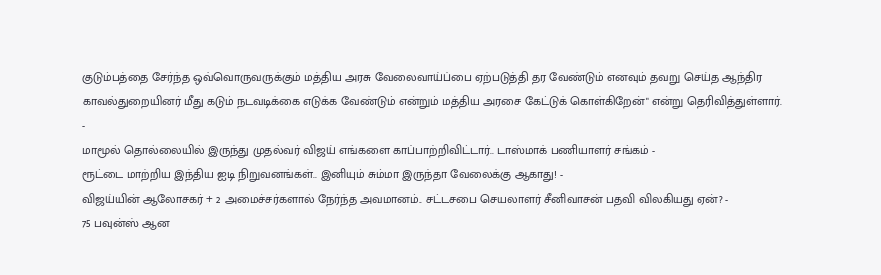குடும்பத்தை சேர்ந்த ஒவ்வொருவருக்கும் மத்திய அரசு வேலைவாய்ப்பை ஏற்படுத்தி தர வேண்டும் எனவும் தவறு செய்த ஆந்திர காவல்துறையினர் மீது கடும் நடவடிக்கை எடுக்க வேண்டும் என்றும் மத்திய அரசை கேட்டுக் கொள்கிறேன்" என்று தெரிவித்துள்ளார்.
-
மாமூல் தொல்லையில் இருந்து முதல்வர் விஜய் எங்களை காப்பாற்றிவிட்டார்.. டாஸ்மாக் பணியாளர் சங்கம் -
ரூட்டை மாற்றிய இந்திய ஐடி நிறுவனங்கள்.. இனியும் சும்மா இருந்தா வேலைக்கு ஆகாது! -
விஜய்யின் ஆலோசகர் + 2 அமைச்சர்களால் நேர்ந்த அவமானம்.. சட்டசபை செயலாளர் சீனிவாசன் பதவி விலகியது ஏன்? -
75 பவுன்ஸ் ஆன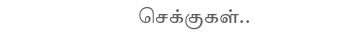செக்குகள்..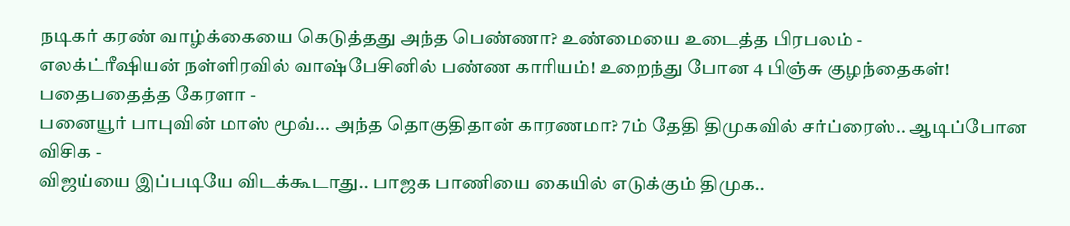நடிகர் கரண் வாழ்க்கையை கெடுத்தது அந்த பெண்ணா? உண்மையை உடைத்த பிரபலம் -
எலக்ட்ரீஷியன் நள்ளிரவில் வாஷ்பேசினில் பண்ண காரியம்! உறைந்து போன 4 பிஞ்சு குழந்தைகள்! பதைபதைத்த கேரளா -
பனையூர் பாபுவின் மாஸ் மூவ்... அந்த தொகுதிதான் காரணமா? 7ம் தேதி திமுகவில் சர்ப்ரைஸ்.. ஆடிப்போன விசிக -
விஜய்யை இப்படியே விடக்கூடாது.. பாஜக பாணியை கையில் எடுக்கும் திமுக..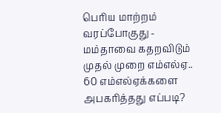பெரிய மாற்றம் வரப்போகுது -
மம்தாவை கதறவிடும் முதல் முறை எம்எல்ஏ.. 60 எம்எல்ஏக்களை அபகரித்தது எப்படி?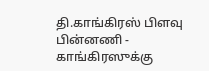தி.காங்கிரஸ் பிளவு பின்னணி -
காங்கிரஸுக்கு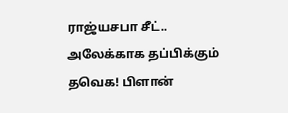ராஜ்யசபா சீட்.. அலேக்காக தப்பிக்கும் தவெக! பிளான்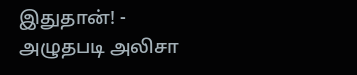இதுதான்! -
அழுதபடி அலிசா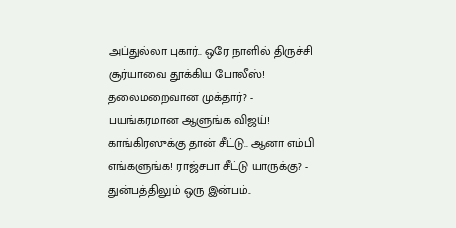அப்துல்லா புகார்.. ஒரே நாளில் திருச்சி சூர்யாவை தூக்கிய போலீஸ்! தலைமறைவான முக்தார்? -
பயங்கரமான ஆளுங்க விஜய்! காங்கிரஸுக்கு தான் சீட்டு.. ஆனா எம்பி எங்களுங்க! ராஜ்சபா சீட்டு யாருக்கு? -
துன்பத்திலும் ஒரு இன்பம்..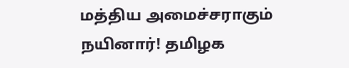மத்திய அமைச்சராகும் நயினார்! தமிழக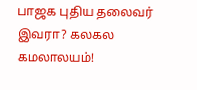பாஜக புதிய தலைவர் இவரா? கலகல கமலாலயம்!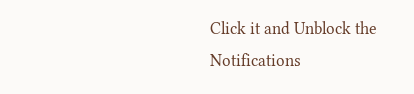Click it and Unblock the Notifications